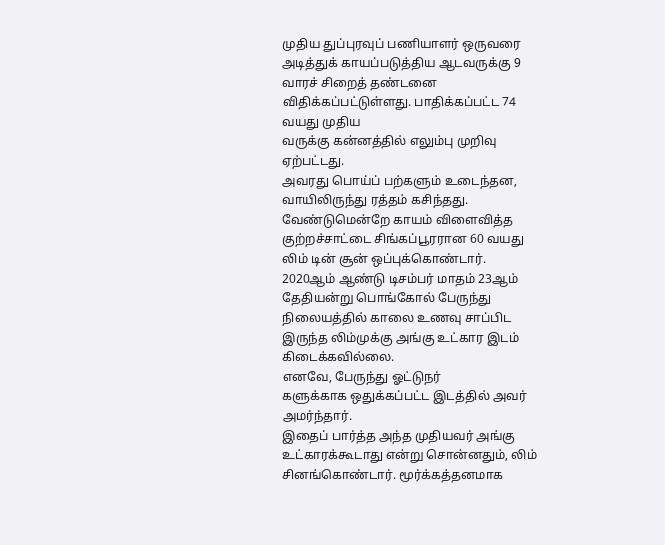முதிய துப்புரவுப் பணியாளர் ஒருவரை அடித்துக் காயப்படுத்திய ஆடவருக்கு 9 வாரச் சிறைத் தண்டனை விதிக்கப்பட்டுள்ளது. பாதிக்கப்பட்ட 74 வயது முதிய
வருக்கு கன்னத்தில் எலும்பு முறிவு ஏற்பட்டது.
அவரது பொய்ப் பற்களும் உடைந்தன, வாயிலிருந்து ரத்தம் கசிந்தது.
வேண்டுமென்றே காயம் விளைவித்த குற்றச்சாட்டை சிங்கப்பூரரான 60 வயது லிம் டின் சூன் ஒப்புக்கொண்டார்.
2020ஆம் ஆண்டு டிசம்பர் மாதம் 23ஆம் தேதியன்று பொங்கோல் பேருந்து நிலையத்தில் காலை உணவு சாப்பிட இருந்த லிம்முக்கு அங்கு உட்கார இடம் கிடைக்கவில்லை.
எனவே, பேருந்து ஓட்டுநர்
களுக்காக ஒதுக்கப்பட்ட இடத்தில் அவர் அமர்ந்தார்.
இதைப் பார்த்த அந்த முதியவர் அங்கு உட்காரக்கூடாது என்று சொன்னதும், லிம் சினங்கொண்டார். மூர்க்கத்தனமாக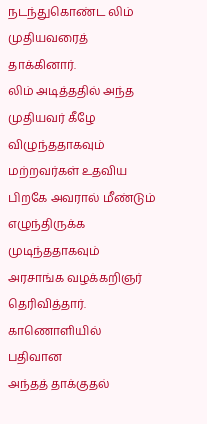நடந்துகொண்ட லிம் முதியவரைத் தாக்கினார்.
லிம் அடித்ததில் அந்த முதியவர் கீழே விழுந்ததாகவும் மற்றவர்கள் உதவிய பிறகே அவரால் மீண்டும் எழுந்திருக்க முடிந்ததாகவும் அரசாங்க வழக்கறிஞர் தெரிவித்தார்.
காணொளியில் பதிவான
அந்தத் தாக்குதல்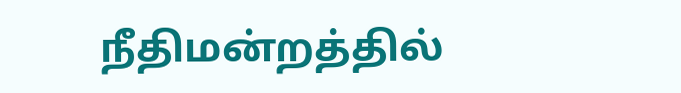நீதிமன்றத்தில்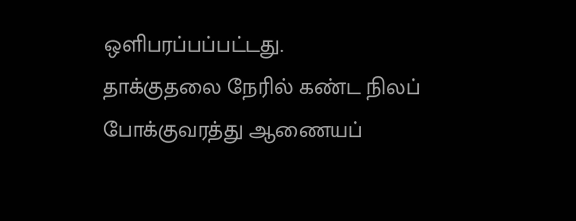ஒளிபரப்பப்பட்டது.
தாக்குதலை நேரில் கண்ட நிலப் போக்குவரத்து ஆணையப்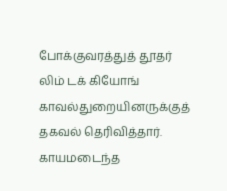போக்குவரத்துத் தூதர் லிம் டக் கியோங் காவல்துறையினருக்குத் தகவல் தெரிவித்தார்.
காயமடைந்த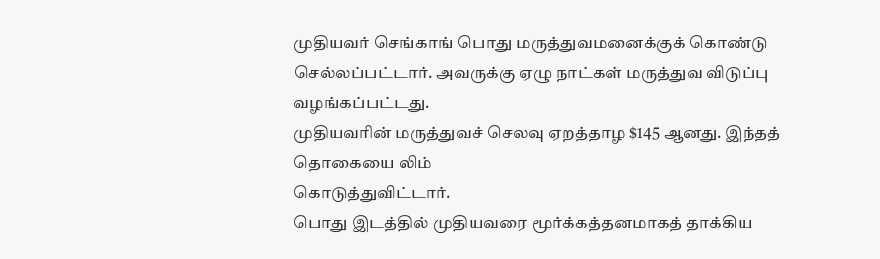முதியவர் செங்காங் பொது மருத்துவமனைக்குக் கொண்டு செல்லப்பட்டார். அவருக்கு ஏழு நாட்கள் மருத்துவ விடுப்பு வழங்கப்பட்டது.
முதியவரின் மருத்துவச் செலவு ஏறத்தாழ $145 ஆனது. இந்தத் தொகையை லிம்
கொடுத்துவிட்டார்.
பொது இடத்தில் முதியவரை மூர்க்கத்தனமாகத் தாக்கிய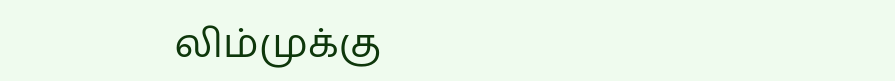லிம்முக்கு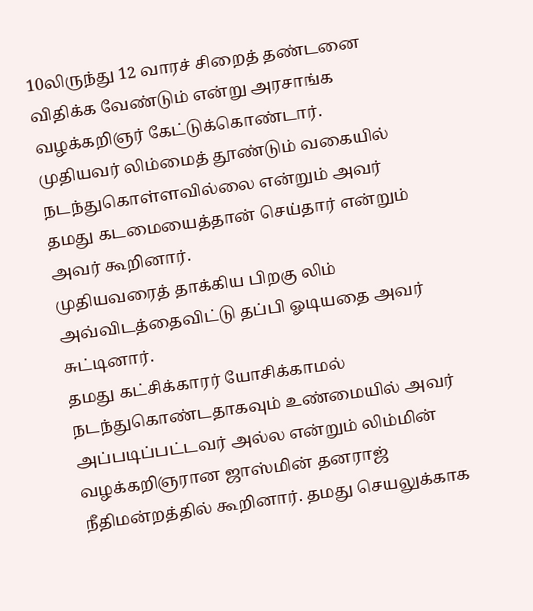10லிருந்து 12 வாரச் சிறைத் தண்டனை விதிக்க வேண்டும் என்று அரசாங்க வழக்கறிஞர் கேட்டுக்கொண்டார்.
முதியவர் லிம்மைத் தூண்டும் வகையில் நடந்துகொள்ளவில்லை என்றும் அவர் தமது கடமையைத்தான் செய்தார் என்றும் அவர் கூறினார்.
முதியவரைத் தாக்கிய பிறகு லிம் அவ்விடத்தைவிட்டு தப்பி ஓடியதை அவர் சுட்டினார்.
தமது கட்சிக்காரர் யோசிக்காமல் நடந்துகொண்டதாகவும் உண்மையில் அவர் அப்படிப்பட்டவர் அல்ல என்றும் லிம்மின் வழக்கறிஞரான ஜாஸ்மின் தனராஜ் நீதிமன்றத்தில் கூறினார். தமது செயலுக்காக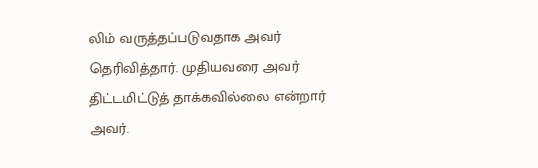லிம் வருத்தப்படுவதாக அவர் தெரிவித்தார். முதியவரை அவர் திட்டமிட்டுத் தாக்கவில்லை என்றார் அவர்.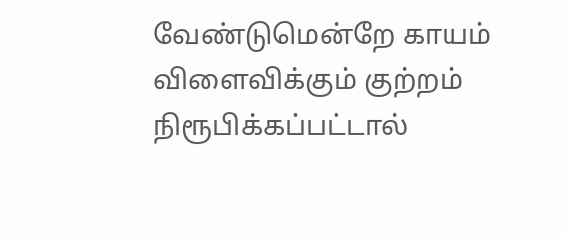வேண்டுமென்றே காயம் விளைவிக்கும் குற்றம் நிரூபிக்கப்பட்டால்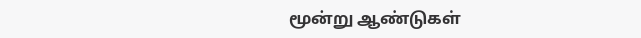மூன்று ஆண்டுகள்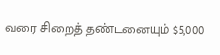வரை சிறைத் தண்டனையும் $5,000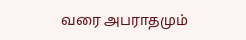வரை அபராதமும்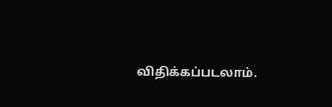விதிக்கப்படலாம்.